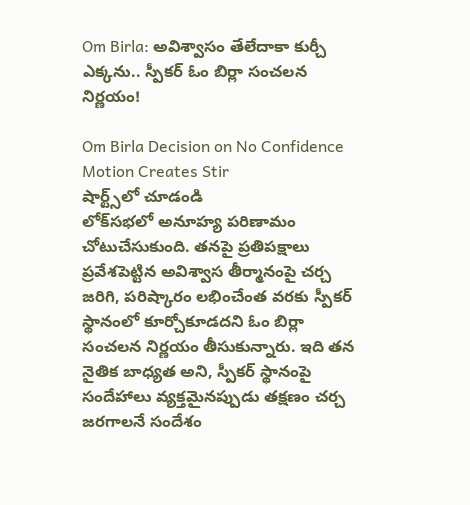Om Birla: అవిశ్వాసం తేలేదాకా కుర్చీ ఎక్కను.. స్పీకర్ ఓం బిర్లా సంచలన నిర్ణయం!

Om Birla Decision on No Confidence Motion Creates Stir
షార్ట్స్‌లో చూడండి
లోక్‌సభలో అనూహ్య పరిణామం చోటుచేసుకుంది. తనపై ప్రతిపక్షాలు ప్రవేశపెట్టిన అవిశ్వాస తీర్మానంపై చర్చ జరిగి, పరిష్కారం లభించేంత వరకు స్పీకర్ స్థానంలో కూర్చోకూడదని ఓం బిర్లా సంచలన నిర్ణయం తీసుకున్నారు. ఇది తన నైతిక బాధ్యత అని, స్పీకర్ స్థానంపై సందేహాలు వ్యక్తమైనప్పుడు తక్షణం చర్చ జరగాలనే సందేశం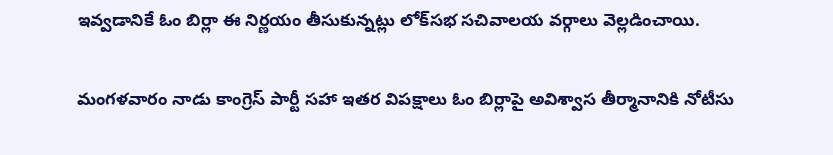ఇవ్వడానికే ఓం బిర్లా ఈ నిర్ణయం తీసుకున్నట్లు లోక్‌సభ సచివాలయ వర్గాలు వెల్లడించాయి.

మంగళవారం నాడు కాంగ్రెస్ పార్టీ సహా ఇతర విపక్షాలు ఓం బిర్లాపై అవిశ్వాస తీర్మానానికి నోటీసు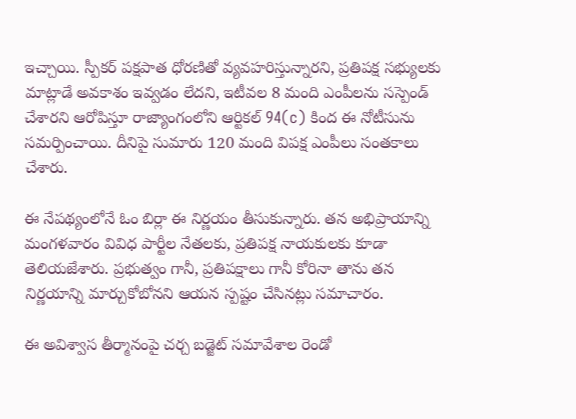ఇచ్చాయి. స్పీకర్ పక్షపాత ధోరణితో వ్యవహరిస్తున్నారని, ప్రతిపక్ష సభ్యులకు మాట్లాడే అవకాశం ఇవ్వడం లేదని, ఇటీవల 8 మంది ఎంపీలను సస్పెండ్ చేశారని ఆరోపిస్తూ రాజ్యాంగంలోని ఆర్టికల్ 94(c) కింద ఈ నోటీసును సమర్పించాయి. దీనిపై సుమారు 120 మంది విపక్ష ఎంపీలు సంతకాలు చేశారు.

ఈ నేపథ్యంలోనే ఓం బిర్లా ఈ నిర్ణయం తీసుకున్నారు. తన అభిప్రాయాన్ని మంగళవారం వివిధ పార్టీల నేతలకు, ప్రతిపక్ష నాయకులకు కూడా తెలియజేశారు. ప్రభుత్వం గానీ, ప్రతిపక్షాలు గానీ కోరినా తాను తన నిర్ణయాన్ని మార్చుకోబోనని ఆయన స్పష్టం చేసినట్లు సమాచారం.

ఈ అవిశ్వాస తీర్మానంపై చర్చ బడ్జెట్ సమావేశాల రెండో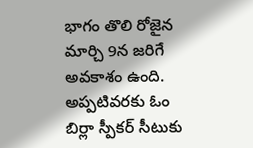భాగం తొలి రోజైన మార్చి 9న జరిగే అవకాశం ఉంది. అప్పటివరకు ఓం బిర్లా స్పీకర్ సీటుకు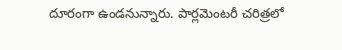దూరంగా ఉండనున్నారు. పార్లమెంటరీ చరిత్రలో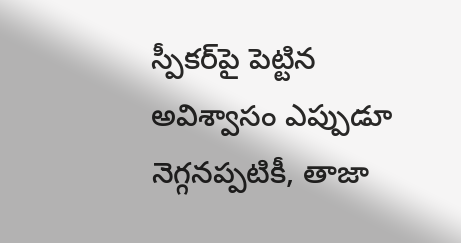స్పీకర్‌పై పెట్టిన అవిశ్వాసం ఎప్పుడూ నెగ్గనప్పటికీ, తాజా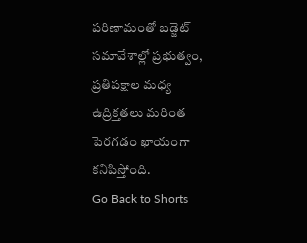పరిణామంతో బడ్జెట్ సమావేశాల్లో ప్రభుత్వం, ప్రతిపక్షాల మధ్య ఉద్రిక్తతలు మరింత పెరగడం ఖాయంగా కనిపిస్తోంది.
Go Back to Shorts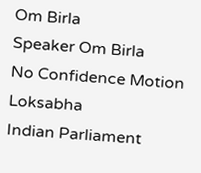Om Birla
Speaker Om Birla
No Confidence Motion
Loksabha
Indian Parliament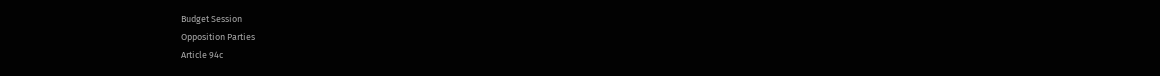Budget Session
Opposition Parties
Article 94c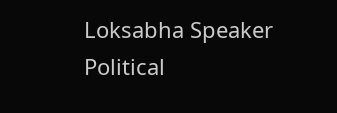Loksabha Speaker
Political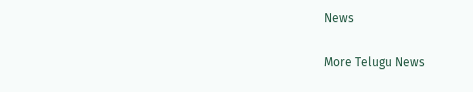News

More Telugu News